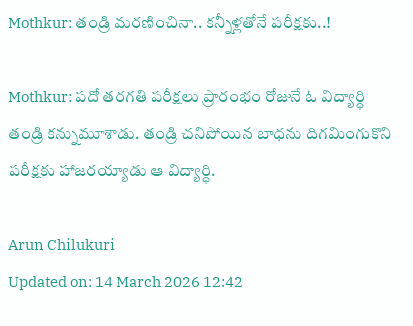Mothkur: తండ్రి మరణించినా.. కన్నీళ్లతోనే పరీక్షకు..!

Mothkur: పదో తరగతి పరీక్షలు ప్రారంభం రోజునే ఓ విద్యార్ధి తండ్రి కన్నుమూశాడు. తండ్రి చనిపోయిన బాధను దిగమింగుకొని పరీక్షకు హాజరయ్యాడు ఆ విద్యార్ధి.

Arun Chilukuri
Updated on: 14 March 2026 12:42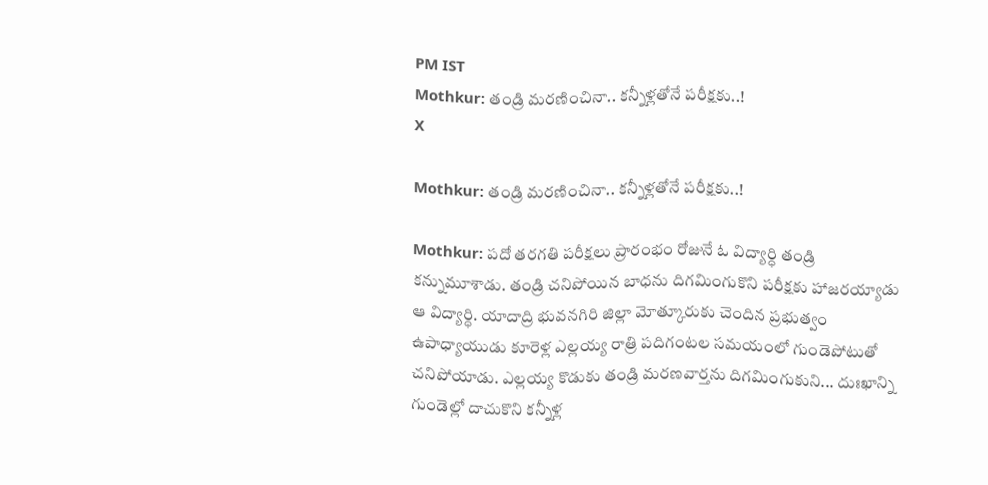PM IST
Mothkur: తండ్రి మరణించినా.. కన్నీళ్లతోనే పరీక్షకు..!
X

Mothkur: తండ్రి మరణించినా.. కన్నీళ్లతోనే పరీక్షకు..!

Mothkur: పదో తరగతి పరీక్షలు ప్రారంభం రోజునే ఓ విద్యార్ధి తండ్రి కన్నుమూశాడు. తండ్రి చనిపోయిన బాధను దిగమింగుకొని పరీక్షకు హాజరయ్యాడు ఆ విద్యార్ధి. యాదాద్రి భువనగిరి జిల్లా మోత్కూరుకు చెందిన ప్రభుత్వం ఉపాధ్యాయుడు కూరెళ్ల ఎల్లయ్య రాత్రి పదిగంటల సమయంలో గుండెపోటుతో చనిపోయాడు. ఎల్లయ్య కొడుకు తండ్రి మరణవార్తను దిగమింగుకుని... దుఃఖాన్ని గుండెల్లో దాచుకొని కన్నీళ్ల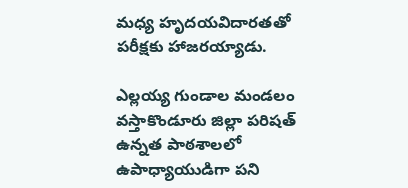మధ్య హృదయవిదారతతో పరీక్షకు హాజరయ్యాడు.

ఎల్లయ్య గుండాల మండలం వస్తాకొండూరు జిల్లా పరిషత్ ఉన్నత పాఠశాలలో ఉపాధ్యాయుడిగా పని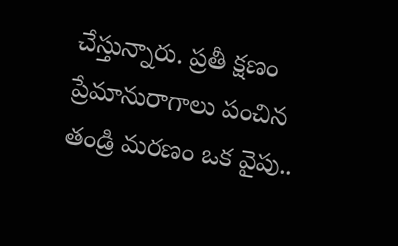చేస్తున్నారు. ప్రతీ క్షణం ప్రేమానురాగాలు పంచిన తండ్రి మరణం ఒక వైపు..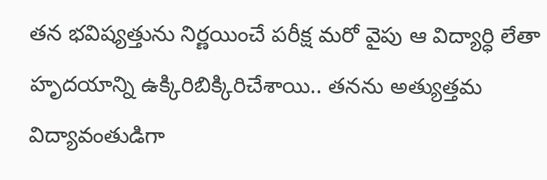తన భవిష్యత్తును నిర్ణయించే పరీక్ష మరో వైపు ఆ విద్యార్ధి లేతా హృదయాన్ని ఉక్కిరిబిక్కిరిచేశాయి.. తనను అత్యుత్తమ విద్యావంతుడిగా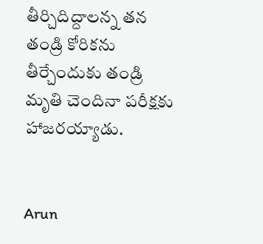తీర్చిదిద్దాలన్న తన తండ్రి కోరికను తీర్చేందుకు తండ్రి మృతి చెందినా పరీక్షకు హాజరయ్యాడు.


Arun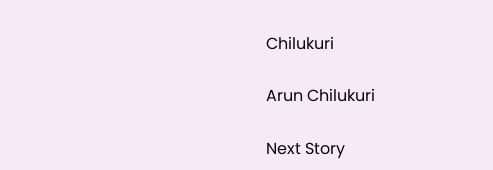Chilukuri

Arun Chilukuri

Next Story